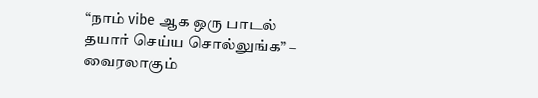“நாம் vibe ஆக ஒரு பாடல் தயார் செய்ய சொல்லுங்க” – வைரலாகும்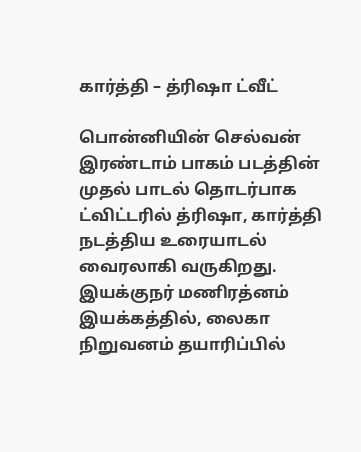கார்த்தி – த்ரிஷா ட்வீட்

பொன்னியின் செல்வன் இரண்டாம் பாகம் படத்தின் முதல் பாடல் தொடர்பாக  ட்விட்டரில் த்ரிஷா, கார்த்தி நடத்திய உரையாடல் வைரலாகி வருகிறது. இயக்குநர் மணிரத்னம் இயக்கத்தில், லைகா நிறுவனம் தயாரிப்பில்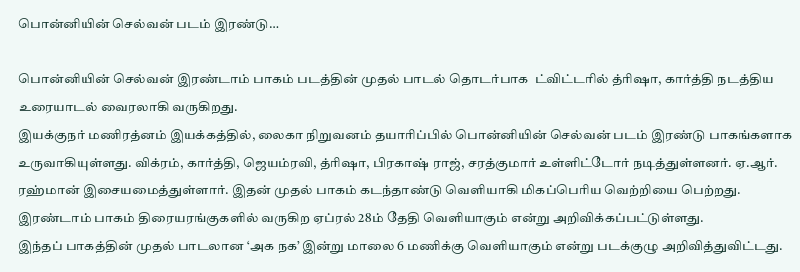பொன்னியின் செல்வன் படம் இரண்டு…

பொன்னியின் செல்வன் இரண்டாம் பாகம் படத்தின் முதல் பாடல் தொடர்பாக  ட்விட்டரில் த்ரிஷா, கார்த்தி நடத்திய உரையாடல் வைரலாகி வருகிறது.
இயக்குநர் மணிரத்னம் இயக்கத்தில், லைகா நிறுவனம் தயாரிப்பில் பொன்னியின் செல்வன் படம் இரண்டு பாகங்களாக உருவாகியுள்ளது. விக்ரம், கார்த்தி, ஜெயம்ரவி, த்ரிஷா, பிரகாஷ் ராஜ், சரத்குமார் உள்ளிட்டோர் நடித்துள்ளனர். ஏ.ஆர். ரஹ்மான் இசையமைத்துள்ளார். இதன் முதல் பாகம் கடந்தாண்டு வெளியாகி மிகப்பெரிய வெற்றியை பெற்றது. இரண்டாம் பாகம் திரையரங்குகளில் வருகிற ஏப்ரல் 28ம் தேதி வெளியாகும் என்று அறிவிக்கப்பட்டுள்ளது.
இந்தப் பாகத்தின் முதல் பாடலான ‘அக நக’ இன்று மாலை 6 மணிக்கு வெளியாகும் என்று படக்குழு அறிவித்துவிட்டது.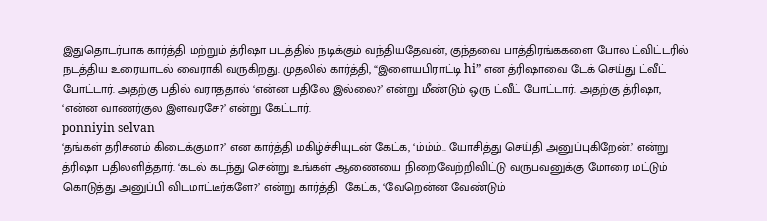இதுதொடர்பாக கார்த்தி மற்றும் த்ரிஷா படத்தில் நடிக்கும் வந்தியதேவன், குந்தவை பாத்திரங்ககளை போல ட்விட்டரில் நடத்திய உரையாடல் வைராகி வருகிறது. முதலில் கார்த்தி, “இளையபிராட்டி hi” என த்ரிஷாவை டேக் செய்து ட்வீட் போட்டார். அதற்கு பதில் வராததால் ‘என்ன பதிலே இல்லை?’ என்று மீண்டும் ஒரு ட்வீட் போட்டார். அதற்கு த்ரிஷா, ‘என்ன வாணர்குல இளவரசே?’ என்று கேட்டார்.
ponniyin selvan
‘தங்கள் தரிசனம் கிடைக்குமா?’ என கார்த்தி மகிழ்ச்சியுடன் கேட்க, ‘ம்ம்ம்.. யோசித்து செய்தி அனுப்புகிறேன்.’ என்று த்ரிஷா பதிலளித்தார். ‘கடல் கடந்து சென்று உங்கள் ஆணையை நிறைவேற்றிவிட்டு வருபவனுக்கு மோரை மட்டும் கொடுத்து அனுப்பி விடமாட்டீர்களே?’ என்று கார்த்தி  கேட்க, ‘வேறென்ன வேண்டும்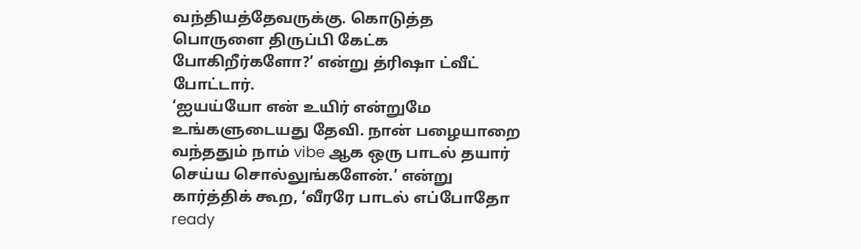வந்தியத்தேவருக்கு. கொடுத்த பொருளை திருப்பி கேட்க போகிறீர்களோ?’ என்று த்ரிஷா ட்வீட் போட்டார்.
‘ஐயய்யோ என் உயிர் என்றுமே உங்களுடையது தேவி. நான் பழையாறை வந்ததும் நாம் vibe ஆக ஒரு பாடல் தயார் செய்ய சொல்லுங்களேன்.’ என்று கார்த்திக் கூற, ‘வீரரே பாடல் எப்போதோ ready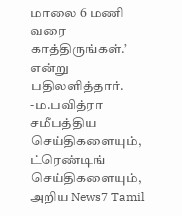மாலை 6 மணி வரை காத்திருங்கள்.’ என்று பதிலளித்தார்.
-ம.பவித்ரா
சமீபத்திய செய்திகளையும், ட்ரெண்டிங் செய்திகளையும், அறிய News7 Tamil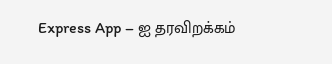Express App – ஐ தரவிறக்கம்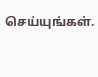செய்யுங்கள்.